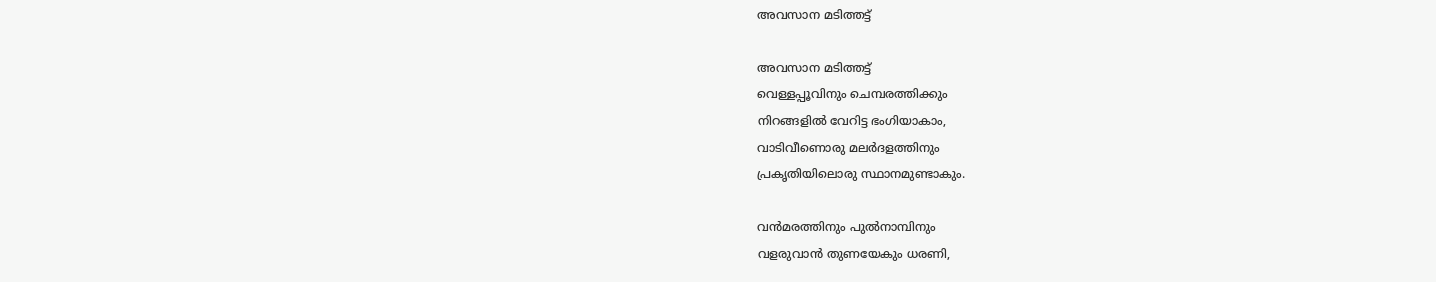അവസാന മടിത്തട്ട്

അവസാന മടിത്തട്ട്
വെള്ളപ്പൂവിനും ചെമ്പരത്തിക്കും
നിറങ്ങളിൽ വേറിട്ട ഭംഗിയാകാം,
വാടിവീണൊരു മലർദളത്തിനും
പ്രകൃതിയിലൊരു സ്ഥാനമുണ്ടാകും.

വൻമരത്തിനും പുൽനാമ്പിനും
വളരുവാൻ തുണയേകും ധരണി,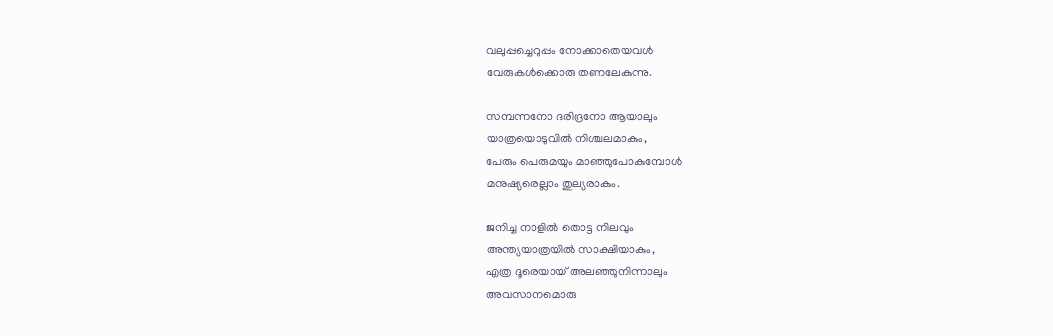വലുപ്പച്ചെറുപ്പം നോക്കാതെയവൾ
വേരുകൾക്കൊരു തണലേകുന്നു.

സമ്പന്നനോ ദരിദ്രനോ ആയാലും
യാത്രയൊടുവിൽ നിശ്ചലമാകും,
പേരും പെരുമയും മാഞ്ഞുപോകുമ്പോൾ
മനുഷ്യരെല്ലാം തുല്യരാകും.

ജനിച്ച നാളിൽ തൊട്ട നിലവും
അന്ത്യയാത്രയിൽ സാക്ഷിയാകും,
എത്ര ദൂരെയായ് അലഞ്ഞുനിന്നാലും
അവസാനമൊരു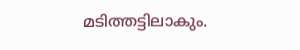മടിത്തട്ടിലാകും.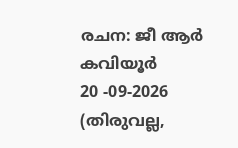രചന: ജീ ആർ കവിയൂർ
20 -09-2026
(തിരുവല്ല,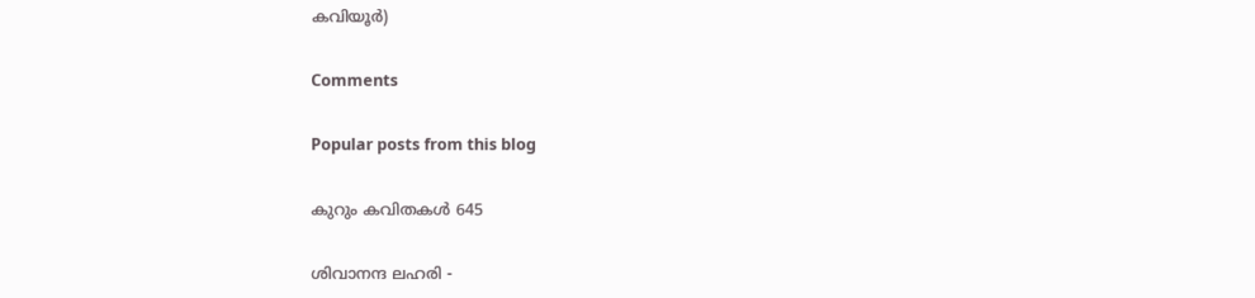കവിയൂർ)

Comments

Popular posts from this blog

കുറും കവിതകള്‍ 645

ശിവാനന്ദ ലഹരി -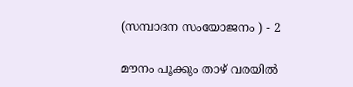(സമ്പാദന സംയോജനം ) - 2

മൗനം പൂക്കും താഴ് വരയിൽ